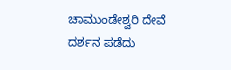ಚಾಮುಂಡೇಶ್ವರಿ ದೇವೆ ದರ್ಶನ ಪಡೆದು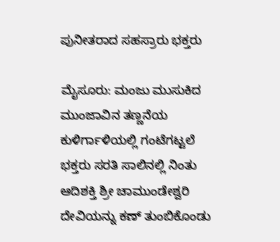ಪುನೀತರಾದ ಸಹಸ್ರಾರು ಭಕ್ತರು

ಮೈಸೂರು: ಮಂಜು ಮುಸುಕಿದ ಮುಂಜಾವಿನ ತಣ್ಣನೆಯ ಕುಳಿರ್ಗಾಳಿಯಲ್ಲಿ ಗಂಟೆಗಟ್ಟಲೆ ಭಕ್ತರು ಸರತಿ ಸಾಲಿನಲ್ಲಿ ನಿಂತು  ಆದಿಶಕ್ತಿ ಶ್ರೀ ಚಾಮುಂಡೇಶ್ವರಿ ದೇವಿಯನ್ನು ಕಣ್ ತುಂಬಿಕೊಂಡು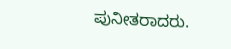ಪುನೀತರಾದರು.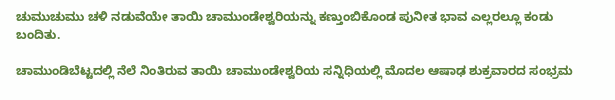ಚುಮುಚುಮು ಚಳಿ ನಡುವೆಯೇ ತಾಯಿ ಚಾಮುಂಡೇಶ್ವರಿಯನ್ನು ಕಣ್ತುಂಬಿಕೊಂಡ ಪುನೀತ ಭಾವ ಎಲ್ಲರಲ್ಲೂ ಕಂಡು ಬಂದಿತು.

ಚಾಮುಂಡಿಬೆಟ್ಟದಲ್ಲಿ ನೆಲೆ ನಿಂತಿರುವ ತಾಯಿ ಚಾಮುಂಡೇಶ್ವರಿಯ ಸನ್ನಿಧಿಯಲ್ಲಿ ಮೊದಲ ಆಷಾಢ ಶುಕ್ರವಾರದ ಸಂಭ್ರಮ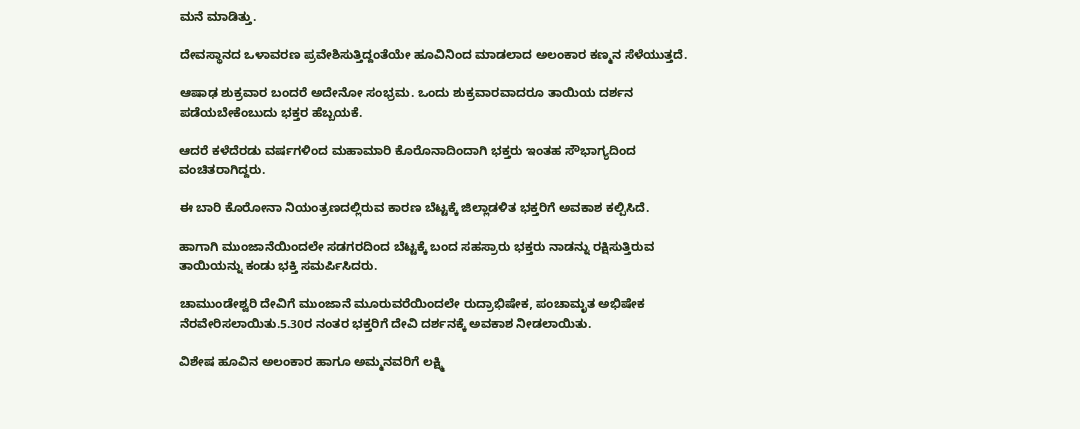ಮನೆ ಮಾಡಿತ್ತು.

ದೇವಸ್ಥಾನದ ಒಳಾವರಣ ಪ್ರವೇಶಿಸುತ್ತಿದ್ದಂತೆಯೇ ಹೂವಿನಿಂದ ಮಾಡಲಾದ ಅಲಂಕಾರ ಕಣ್ಮನ ಸೆಳೆಯುತ್ತದೆ.

ಆಷಾಢ ಶುಕ್ರವಾರ ಬಂದರೆ ಅದೇನೋ ಸಂಭ್ರಮ. ಒಂದು ಶುಕ್ರವಾರವಾದರೂ ತಾಯಿಯ ದರ್ಶನ ಪಡೆಯಬೇಕೆಂಬುದು ಭಕ್ತರ ಹೆಬ್ಬಯಕೆ.

ಆದರೆ ಕಳೆದೆರಡು ವರ್ಷಗಳಿಂದ ಮಹಾಮಾರಿ ಕೊರೊನಾದಿಂದಾಗಿ ಭಕ್ತರು ಇಂತಹ ಸೌಭಾಗ್ಯದಿಂದ ವಂಚಿತರಾಗಿದ್ದರು.

ಈ ಬಾರಿ ಕೊರೋನಾ ನಿಯಂತ್ರಣದಲ್ಲಿರುವ ಕಾರಣ ಬೆಟ್ಟಕ್ಕೆ ಜಿಲ್ಲಾಡಳಿತ ಭಕ್ತರಿಗೆ ಅವಕಾಶ ಕಲ್ಪಿಸಿದೆ.

ಹಾಗಾಗಿ ಮುಂಜಾನೆಯಿಂದಲೇ ಸಡಗರದಿಂದ ಬೆಟ್ಟಕ್ಕೆ ಬಂದ ಸಹಸ್ರಾರು ಭಕ್ತರು ನಾಡನ್ನು ರಕ್ಷಿಸುತ್ತಿರುವ ತಾಯಿಯನ್ನು ಕಂಡು ಭಕ್ತಿ ಸಮರ್ಪಿಸಿದರು.

ಚಾಮುಂಡೇಶ್ವರಿ ದೇವಿಗೆ ಮುಂಜಾನೆ ಮೂರುವರೆಯಿಂದಲೇ ರುದ್ರಾಭಿಷೇಕ, ಪಂಚಾಮೃತ ಅಭಿಷೇಕ ನೆರವೇರಿಸಲಾಯಿತು.5.30ರ ನಂತರ ಭಕ್ತರಿಗೆ ‌ದೇವಿ ದರ್ಶನಕ್ಕೆ ಅವಕಾಶ ನೀಡಲಾಯಿತು.

ವಿಶೇಷ ಹೂವಿನ ಅಲಂಕಾರ ಹಾಗೂ ಅಮ್ಮನವರಿಗೆ ಲಕ್ಷ್ಮಿ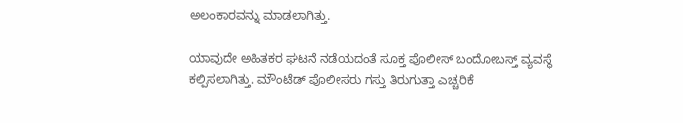ಅಲಂಕಾರವನ್ನು ಮಾಡಲಾಗಿತ್ತು.

ಯಾವುದೇ ಅಹಿತಕರ ಘಟನೆ ನಡೆಯದಂತೆ ಸೂಕ್ತ ಪೊಲೀಸ್ ಬಂದೋಬಸ್ತ್ ವ್ಯವಸ್ಥೆ ಕಲ್ಪಿಸಲಾಗಿತ್ತು. ಮೌಂಟೆಡ್ ಪೊಲೀಸರು ಗಸ್ತು ತಿರುಗುತ್ತಾ ಎಚ್ಚರಿಕೆ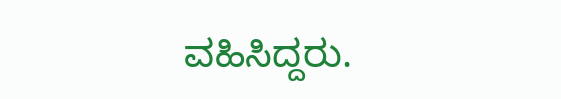ವಹಿಸಿದ್ದರು.